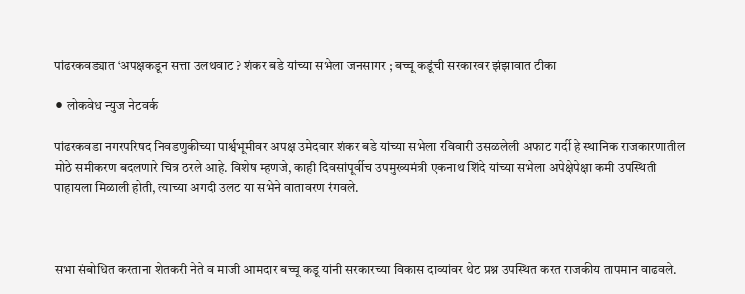पांढरकवड्यात ‘अपक्षकडून सत्ता उलथवाट ? शंकर बडे यांच्या सभेला जनसागर ; बच्चू कडूंची सरकारवर झंझावात टीका

⚫ लोकवेध न्युज नेटवर्क

पांढरकवडा नगरपरिषद निवडणुकीच्या पार्श्वभूमीवर अपक्ष उमेदवार शंकर बडे यांच्या सभेला रविवारी उसळलेली अफाट गर्दी हे स्थानिक राजकारणातील मोठे समीकरण बदलणारे चित्र ठरले आहे. विशेष म्हणजे, काही दिवसांपूर्वीच उपमुख्यमंत्री एकनाथ शिंदे यांच्या सभेला अपेक्षेपेक्षा कमी उपस्थिती पाहायला मिळाली होती, त्याच्या अगदी उलट या सभेने वातावरण रंगवले.



सभा संबोधित करताना शेतकरी नेते व माजी आमदार बच्चू कडू यांनी सरकारच्या विकास दाव्यांवर थेट प्रश्न उपस्थित करत राजकीय तापमान वाढवले.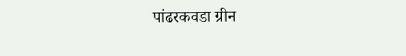पांढरकवडा ग्रीन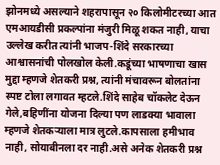झोनमध्ये असल्याने शहरापासून २० किलोमीटरच्या आत एमआयडीसी प्रकल्पांना मंजुरी मिळू शकत नाही, याचा उल्लेख करीत त्यांनी भाजप-शिंदे सरकारच्या आश्वासनांची पोलखोल केली.कडूंच्या भाषणाचा खास मुद्दा म्हणजे शेतकरी प्रश्न, त्यांनी मंचावरून बोलतांना स्पष्ट टोला लगावत म्हटले.शिंदे साहेब चॉकलेट देऊन गेले,बहिणींना योजना दिल्या पण लाडक्या भावाला म्हणजे शेतकऱ्याला मात्र लुटले.कापसाला हमीभाव नाही, सोयाबीनला दर नाही.असे अनेक शेतकरी प्रश्न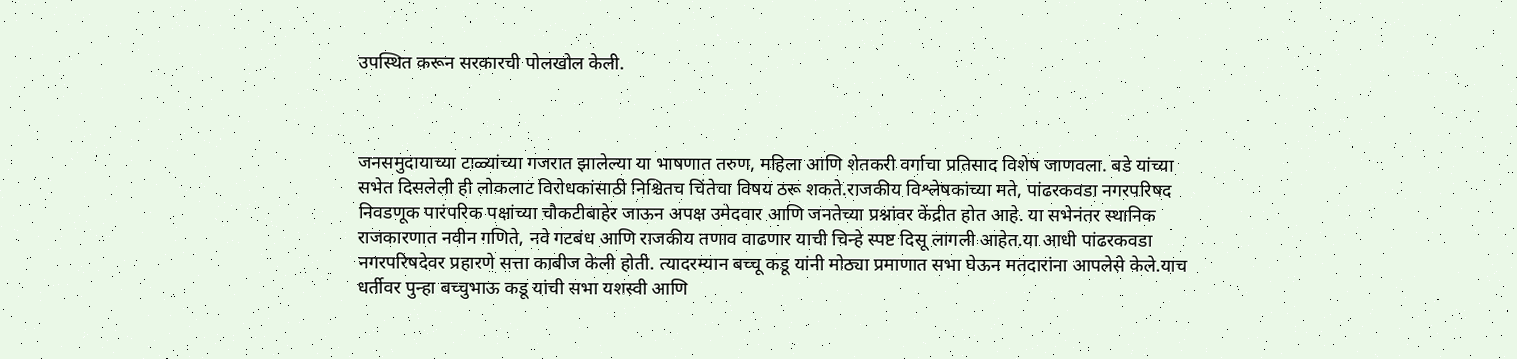उपस्थित करून सरकारची पोलखोल केली.



जनसमुदायाच्या टाळ्यांच्या गजरात झालेल्या या भाषणात तरुण, महिला आणि शेतकरी वर्गाचा प्रतिसाद विशेष जाणवला. बडे यांच्या सभेत दिसलेली ही लोकलाट विरोधकांसाठी निश्चितच चिंतेचा विषय ठरू शकते.राजकीय विश्लेषकांच्या मते, पांढरकवडा नगरपरिषद निवडणूक पारंपरिक पक्षांच्या चौकटीबाहेर जाऊन अपक्ष उमेदवार आणि जनतेच्या प्रश्नांवर केंद्रीत होत आहे. या सभेनंतर स्थानिक राजकारणात नवीन गणिते, नवे गटबंध आणि राजकीय तणाव वाढणार याची चिन्हे स्पष्ट दिसू लागली आहेत.या आधी पांढरकवडा नगरपरिषदेवर प्रहारणे सत्ता काबीज केली होती. त्यादरम्यान बच्चू कडू यांनी मोठ्या प्रमाणात सभा घेऊन मतदारांना आपलेसे केले.याच धर्तीवर पुन्हा बच्चुभाऊ कडू यांची सभा यशस्वी आणि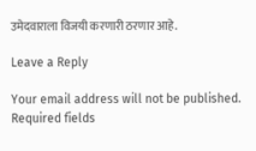उमेदवाराला विजयी करणारी ठरणार आहे.

Leave a Reply

Your email address will not be published. Required fields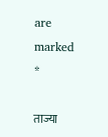are marked *

ताज्या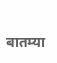बातम्या